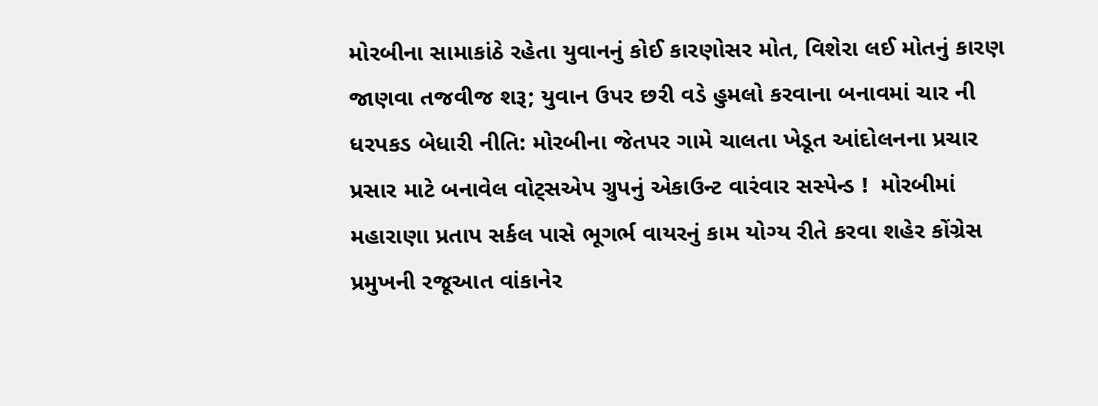મોરબીના સામાકાંઠે રહેતા યુવાનનું કોઈ કારણોસર મોત, વિશેરા લઈ મોતનું કારણ જાણવા તજવીજ શરૂ; યુવાન ઉપર છરી વડે હુમલો કરવાના બનાવમાં ચાર ની ધરપકડ બેધારી નીતિ: મોરબીના જેતપર ગામે ચાલતા ખેડૂત આંદોલનના પ્રચાર પ્રસાર માટે બનાવેલ વોટ્સએપ ગ્રુપનું એકાઉન્ટ વારંવાર સસ્પેન્ડ !  મોરબીમાં મહારાણા પ્રતાપ સર્કલ પાસે ભૂગર્ભ વાયરનું કામ યોગ્ય રીતે કરવા શહેર કોંગ્રેસ પ્રમુખની રજૂઆત વાંકાનેર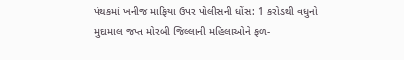પંથકમાં ખનીજ માફિયા ઉપર પોલીસની ધોંસ: 1 કરોડથી વધુનો મુદામાલ જપ્ત મોરબી જિલ્લાની મહિલાઓને ફળ-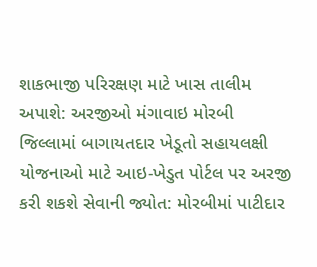શાકભાજી પરિરક્ષણ માટે ખાસ તાલીમ અપાશે: અરજીઓ મંગાવાઇ મોરબી જિલ્લામાં બાગાયતદાર ખેડૂતો સહાયલક્ષી યોજનાઓ માટે આઇ-ખેડુત પોર્ટલ પર અરજી કરી શકશે સેવાની જ્યોત: મોરબીમાં પાટીદાર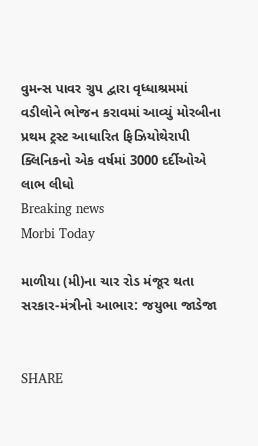વુમન્સ પાવર ગ્રુપ દ્વારા વૃધ્ધાશ્રમમાં વડીલોને ભોજન કરાવમાં આવ્યું મોરબીના પ્રથમ ટ્રસ્ટ આધારિત ફિઝિયોથેરાપી ક્લિનિકનો એક વર્ષમાં 3000 દર્દીઓએ લાભ લીધો
Breaking news
Morbi Today

માળીયા (મી)ના ચાર રોડ મંજૂર થતા સરકાર-મંત્રીનો આભાર: જયુભા જાડેજા


SHARE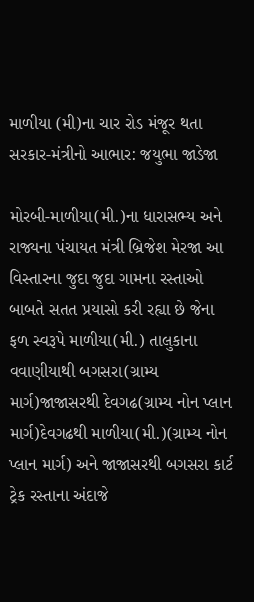માળીયા (મી)ના ચાર રોડ મંજૂર થતા સરકાર-મંત્રીનો આભાર: જયુભા જાડેજા

મોરબી-માળીયા(મી.)ના ધારાસભ્ય અને રાજ્યના પંચાયત મંત્રી બ્રિજેશ મેરજા આ વિસ્તારના જુદા જુદા ગામના રસ્તાઓ બાબતે સતત પ્રયાસો કરી રહ્યા છે જેના ફળ સ્વરૂપે માળીયા(મી.) તાલુકાના વવાણીયાથી બગસરા(ગ્રામ્ય માર્ગ)જાજાસરથી દેવગઢ(ગ્રામ્ય નોન પ્લાન માર્ગ)દેવગઢથી માળીયા(મી.)(ગ્રામ્ય નોન પ્લાન માર્ગ) અને જાજાસરથી બગસરા કાર્ટ ટ્રેક રસ્તાના અંદાજે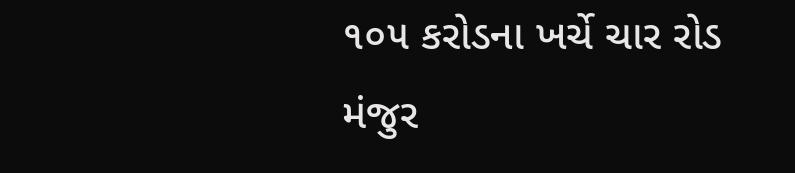૧૦૫ કરોડના ખર્ચે ચાર રોડ મંજુર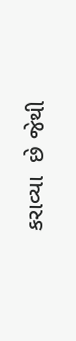કરાવ્યા  છે જેથી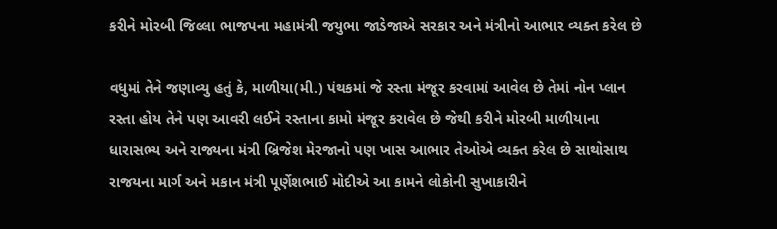કરીને મોરબી જિલ્લા ભાજપના મહામંત્રી જયુભા જાડેજાએ સરકાર અને મંત્રીનો આભાર વ્યક્ત કરેલ છે

વધુમાં તેને જણાવ્યુ હતું કે, માળીયા(મી.) પંથકમાં જે રસ્તા મંજૂર કરવામાં આવેલ છે તેમાં નોન પ્લાન રસ્તા હોય તેને પણ આવરી લઈને રસ્તાના કામો મંજૂર કરાવેલ છે જેથી કરીને મોરબી માળીયાના ધારાસભ્ય અને રાજ્યના મંત્રી બ્રિજેશ મેરજાનો પણ ખાસ આભાર તેઓએ વ્યક્ત કરેલ છે સાથોસાથ રાજયના માર્ગ અને મકાન મંત્રી પૂર્ણેશભાઈ મોદીએ આ કામને લોકોની સુખાકારીને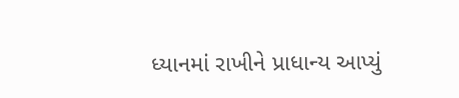ધ્યાનમાં રાખીને પ્રાધાન્ય આપ્યું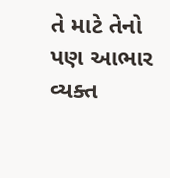તે માટે તેનો પણ આભાર વ્યક્ત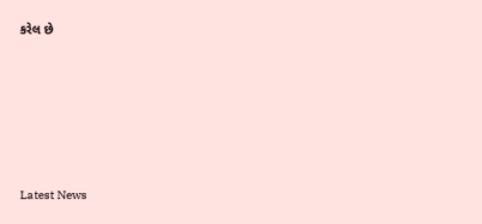કરેલ છે






Latest News